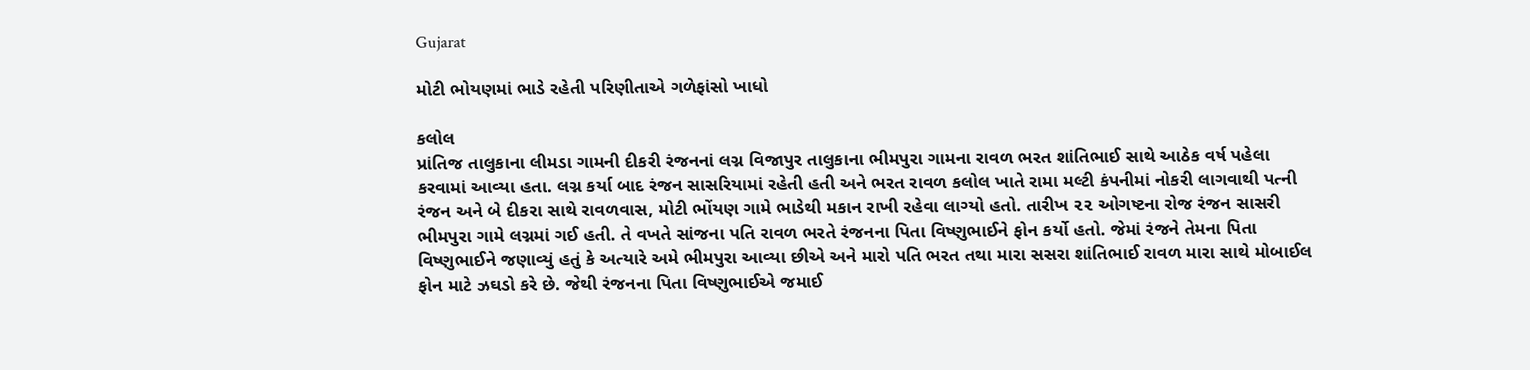Gujarat

મોટી ભોયણમાં ભાડે રહેતી પરિણીતાએ ગળેફાંસો ખાધો

કલોલ
પ્રાંતિજ તાલુકાના લીમડા ગામની દીકરી રંજનનાં લગ્ન વિજાપુર તાલુકાના ભીમપુરા ગામના રાવળ ભરત શાંતિભાઈ સાથે આઠેક વર્ષ પહેલા કરવામાં આવ્યા હતા. લગ્ન કર્યા બાદ રંજન સાસરિયામાં રહેતી હતી અને ભરત રાવળ કલોલ ખાતે રામા મલ્ટી કંપનીમાં નોકરી લાગવાથી પત્ની રંજન અને બે દીકરા સાથે રાવળવાસ, મોટી ભોંયણ ગામે ભાડેથી મકાન રાખી રહેવા લાગ્યો હતો. તારીખ ૨૨ ઓગષ્ટના રોજ રંજન સાસરી ભીમપુરા ગામે લગ્નમાં ગઈ હતી. તે વખતે સાંજના પતિ રાવળ ભરતે રંજનના પિતા વિષ્ણુભાઈને ફોન કર્યો હતો. જેમાં રંજને તેમના પિતા વિષ્ણુભાઈને જણાવ્યું હતું કે અત્યારે અમે ભીમપુરા આવ્યા છીએ અને મારો પતિ ભરત તથા મારા સસરા શાંતિભાઈ રાવળ મારા સાથે મોબાઈલ ફોન માટે ઝઘડો કરે છે. જેથી રંજનના પિતા વિષ્ણુભાઈએ જમાઈ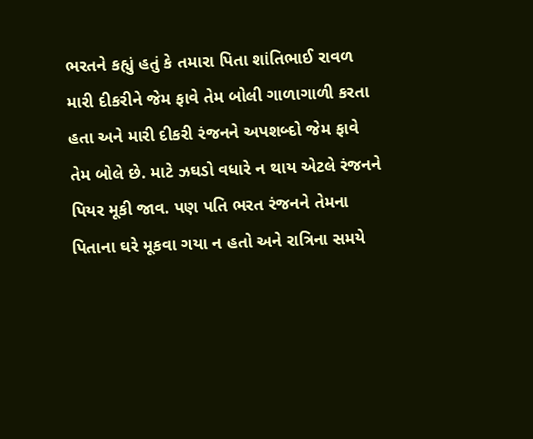ભરતને કહ્યું હતું કે તમારા પિતા શાંતિભાઈ રાવળ મારી દીકરીને જેમ ફાવે તેમ બોલી ગાળાગાળી કરતા હતા અને મારી દીકરી રંજનને અપશબ્દો જેમ ફાવે તેમ બોલે છે. માટે ઝઘડો વધારે ન થાય એટલે રંજનને પિયર મૂકી જાવ. પણ પતિ ભરત રંજનને તેમના પિતાના ઘરે મૂકવા ગયા ન હતો અને રાત્રિના સમયે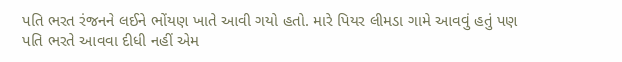પતિ ભરત રંજનને લઈને ભોંયણ ખાતે આવી ગયો હતો. મારે પિયર લીમડા ગામે આવવું હતું પણ પતિ ભરતે આવવા દીધી નહીં એમ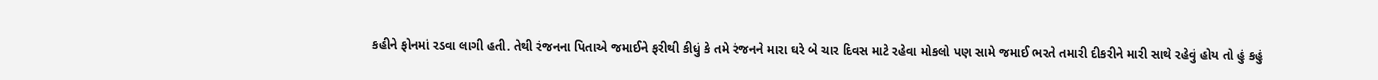કહીને ફોનમાં રડવા લાગી હતી. તેથી રંજનના પિતાએ જમાઈને ફરીથી કીધું કે તમે રંજનને મારા ઘરે બે ચાર દિવસ માટે રહેવા મોકલો પણ સામે જમાઈ ભરતે તમારી દીકરીને મારી સાથે રહેવું હોય તો હું કહું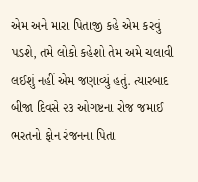એમ અને મારા પિતાજી કહે એમ કરવું પડશે, તમે લોકો કહેશો તેમ અમે ચલાવી લઈશું નહીં એમ જણાવ્યું હતું. ત્યારબાદ બીજા દિવસે ૨૩ ઓગષ્ટના રોજ જમાઈ ભરતનો ફોન રંજનના પિતા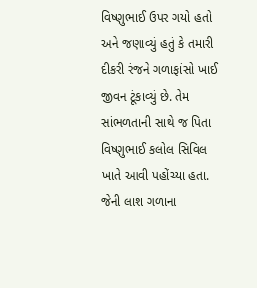વિષ્ણુભાઈ ઉપર ગયો હતો અને જણાવ્યું હતું કે તમારી દીકરી રંજને ગળાફાંસો ખાઈ જીવન ટૂંકાવ્યું છે. તેમ સાંભળતાની સાથે જ પિતા વિષ્ણુભાઈ કલોલ સિવિલ ખાતે આવી પહોંચ્યા હતા. જેની લાશ ગળાના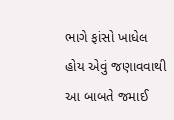ભાગે ફાંસો ખાધેલ હોય એવું જણાવવાથી આ બાબતે જમાઈ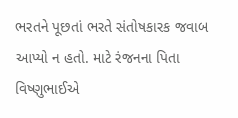ભરતને પૂછતાં ભરતે સંતોષકારક જવાબ આપ્યો ન હતો. માટે રંજનના પિતા વિષ્ણુભાઈએ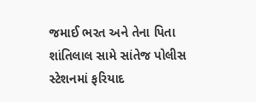જમાઈ ભરત અને તેના પિતા શાંતિલાલ સામે સાંતેજ પોલીસ સ્ટેશનમાં ફરિયાદ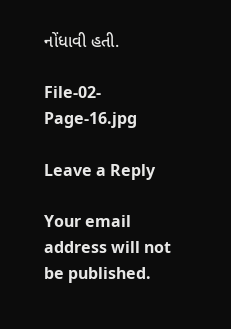નોંધાવી હતી.

File-02-Page-16.jpg

Leave a Reply

Your email address will not be published.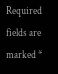Required fields are marked *